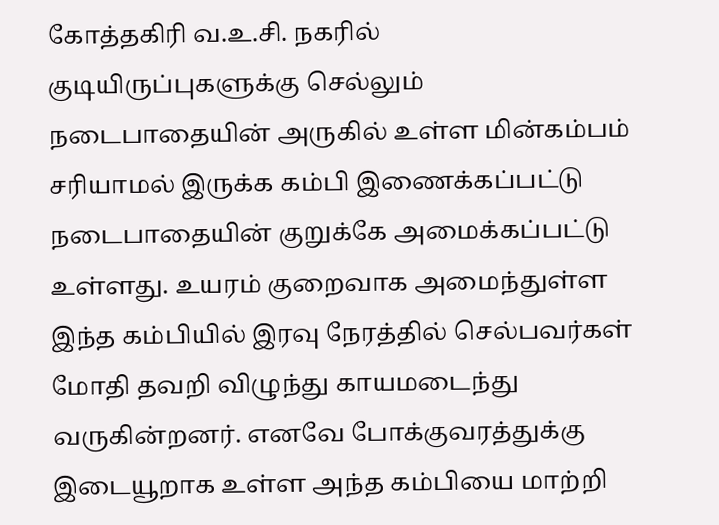கோத்தகிரி வ.உ.சி. நகரில் குடியிருப்புகளுக்கு செல்லும் நடைபாதையின் அருகில் உள்ள மின்கம்பம் சரியாமல் இருக்க கம்பி இணைக்கப்பட்டு நடைபாதையின் குறுக்கே அமைக்கப்பட்டு உள்ளது. உயரம் குறைவாக அமைந்துள்ள இந்த கம்பியில் இரவு நேரத்தில் செல்பவர்கள் மோதி தவறி விழுந்து காயமடைந்து வருகின்றனர். எனவே போக்குவரத்துக்கு இடையூறாக உள்ள அந்த கம்பியை மாற்றி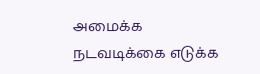அமைக்க நடவடிக்கை எடுக்க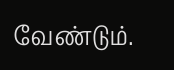வேண்டும்.